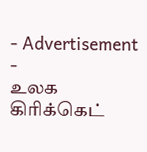- Advertisement -
உலக கிரிக்கெட்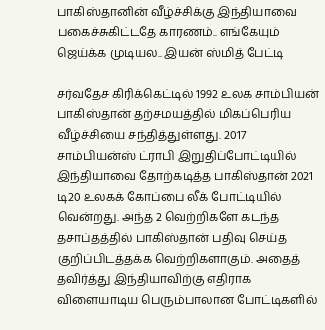பாகிஸ்தானின் வீழ்ச்சிக்கு இந்தியாவை பகைச்சுகிட்டதே காரணம்.. எங்கேயும் ஜெய்க்க முடியல.. இயன் ஸ்மித் பேட்டி

சர்வதேச கிரிக்கெட்டில் 1992 உலக சாம்பியன் பாகிஸ்தான் தற்சமயத்தில் மிகப்பெரிய வீழ்ச்சியை சந்தித்துள்ளது. 2017 சாம்பியன்ஸ் ட்ராபி இறுதிப்போட்டியில் இந்தியாவை தோற்கடித்த பாகிஸ்தான் 2021 டி20 உலகக் கோப்பை லீக் போட்டியில் வென்றது. அந்த 2 வெற்றிகளே கடந்த தசாப்தத்தில் பாகிஸ்தான் பதிவு செய்த குறிப்பிடத்தக்க வெற்றிகளாகும். அதைத் தவிர்த்து இந்தியாவிற்கு எதிராக விளையாடிய பெரும்பாலான போட்டிகளில்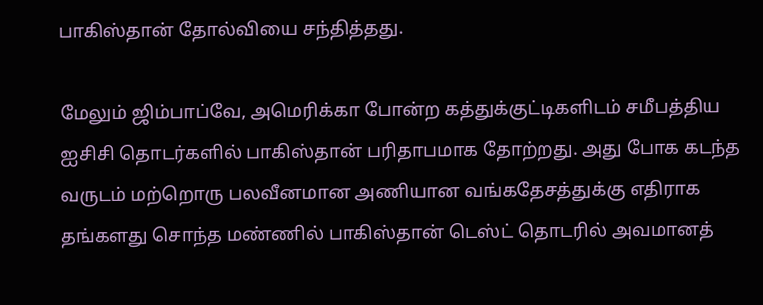பாகிஸ்தான் தோல்வியை சந்தித்தது.

மேலும் ஜிம்பாப்வே, அமெரிக்கா போன்ற கத்துக்குட்டிகளிடம் சமீபத்திய ஐசிசி தொடர்களில் பாகிஸ்தான் பரிதாபமாக தோற்றது. அது போக கடந்த வருடம் மற்றொரு பலவீனமான அணியான வங்கதேசத்துக்கு எதிராக தங்களது சொந்த மண்ணில் பாகிஸ்தான் டெஸ்ட் தொடரில் அவமானத்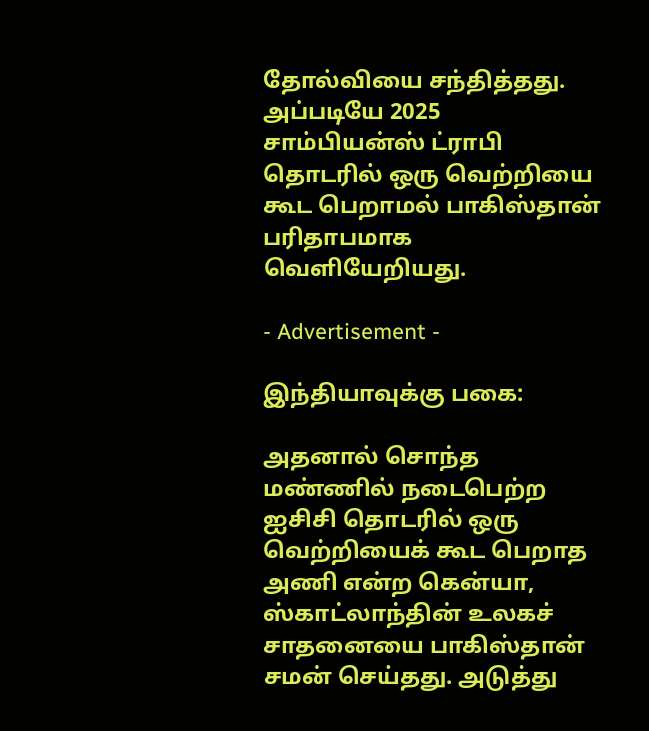தோல்வியை சந்தித்தது. அப்படியே 2025 சாம்பியன்ஸ் ட்ராபி தொடரில் ஒரு வெற்றியை கூட பெறாமல் பாகிஸ்தான் பரிதாபமாக வெளியேறியது.

- Advertisement -

இந்தியாவுக்கு பகை:

அதனால் சொந்த மண்ணில் நடைபெற்ற ஐசிசி தொடரில் ஒரு வெற்றியைக் கூட பெறாத அணி என்ற கென்யா, ஸ்காட்லாந்தின் உலகச் சாதனையை பாகிஸ்தான் சமன் செய்தது. அடுத்து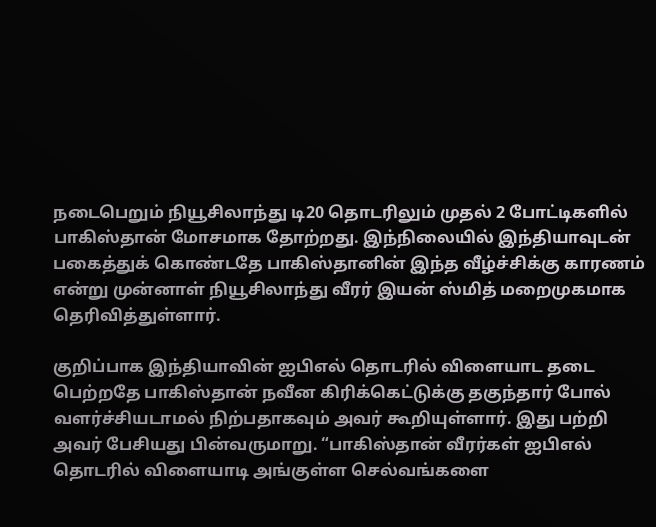நடைபெறும் நியூசிலாந்து டி20 தொடரிலும் முதல் 2 போட்டிகளில் பாகிஸ்தான் மோசமாக தோற்றது. இந்நிலையில் இந்தியாவுடன் பகைத்துக் கொண்டதே பாகிஸ்தானின் இந்த வீழ்ச்சிக்கு காரணம் என்று முன்னாள் நியூசிலாந்து வீரர் இயன் ஸ்மித் மறைமுகமாக தெரிவித்துள்ளார்.

குறிப்பாக இந்தியாவின் ஐபிஎல் தொடரில் விளையாட தடை பெற்றதே பாகிஸ்தான் நவீன கிரிக்கெட்டுக்கு தகுந்தார் போல் வளர்ச்சியடாமல் நிற்பதாகவும் அவர் கூறியுள்ளார். இது பற்றி அவர் பேசியது பின்வருமாறு. “பாகிஸ்தான் வீரர்கள் ஐபிஎல் தொடரில் விளையாடி அங்குள்ள செல்வங்களை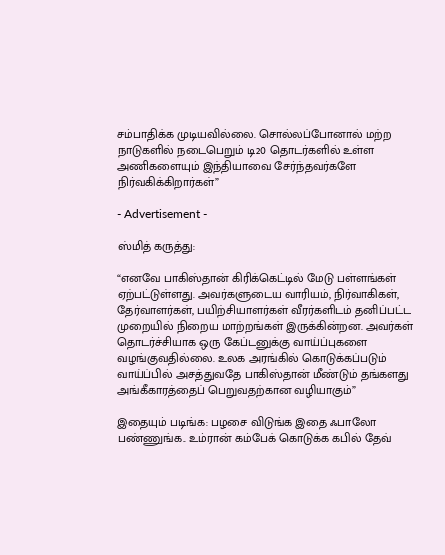சம்பாதிக்க முடியவில்லை. சொல்லப்போனால் மற்ற நாடுகளில் நடைபெறும் டி20 தொடர்களில் உள்ள அணிகளையும் இந்தியாவை சேர்ந்தவர்களே நிர்வகிக்கிறார்கள்”

- Advertisement -

ஸ்மித் கருத்து:

“எனவே பாகிஸ்தான் கிரிக்கெட்டில் மேடு பள்ளங்கள் ஏற்பட்டுள்ளது. அவர்களுடைய வாரியம், நிர்வாகிகள், தேர்வாளர்கள், பயிற்சியாளர்கள் வீரர்களிடம் தனிப்பட்ட முறையில் நிறைய மாற்றங்கள் இருக்கின்றன. அவர்கள் தொடர்ச்சியாக ஒரு கேப்டனுக்கு வாய்ப்புகளை வழங்குவதில்லை. உலக அரங்கில் கொடுக்கப்படும் வாய்ப்பில் அசத்துவதே பாகிஸ்தான் மீண்டும் தங்களது அங்கீகாரத்தைப் பெறுவதற்கான வழியாகும்”

இதையும் படிங்க: பழசை விடுங்க இதை ஃபாலோ பண்ணுங்க.. உம்ரான் கம்பேக் கொடுக்க கபில் தேவ்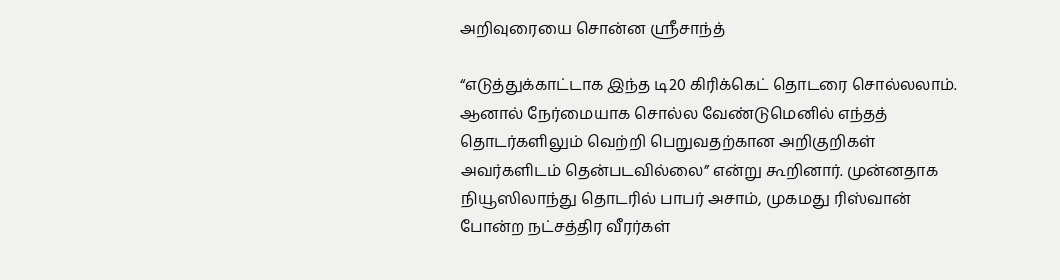அறிவுரையை சொன்ன ஸ்ரீசாந்த்

“எடுத்துக்காட்டாக இந்த டி20 கிரிக்கெட் தொடரை சொல்லலாம். ஆனால் நேர்மையாக சொல்ல வேண்டுமெனில் எந்தத் தொடர்களிலும் வெற்றி பெறுவதற்கான அறிகுறிகள் அவர்களிடம் தென்படவில்லை” என்று கூறினார். முன்னதாக நியூஸிலாந்து தொடரில் பாபர் அசாம், முகமது ரிஸ்வான் போன்ற நட்சத்திர வீரர்கள்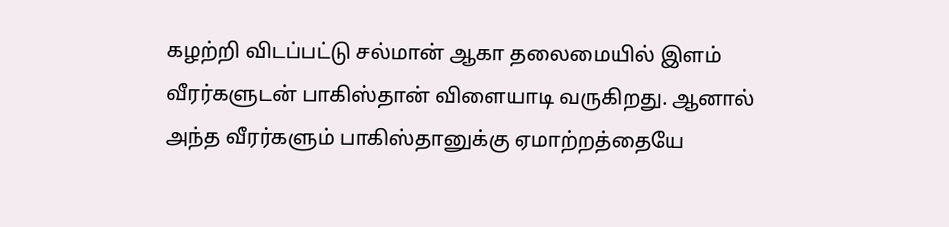கழற்றி விடப்பட்டு சல்மான் ஆகா தலைமையில் இளம் வீரர்களுடன் பாகிஸ்தான் விளையாடி வருகிறது. ஆனால் அந்த வீரர்களும் பாகிஸ்தானுக்கு ஏமாற்றத்தையே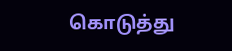கொடுத்து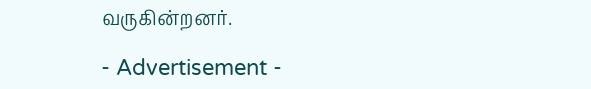வருகின்றனர்.

- Advertisement -